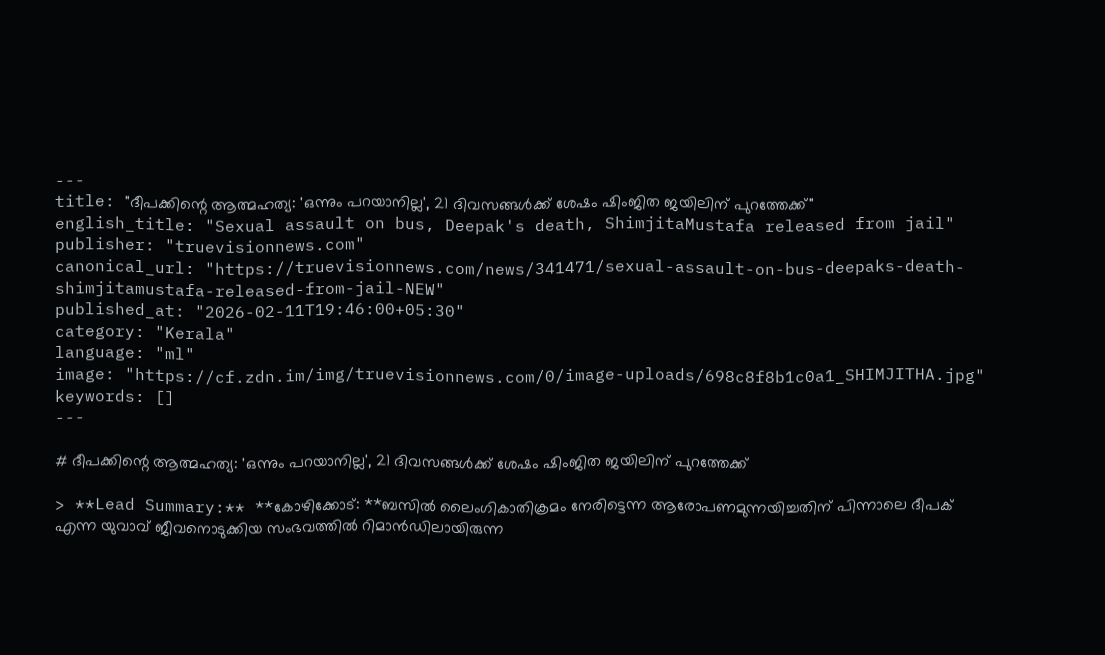---
title: "ദീപക്കിന്റെ ആത്മഹത്യ: 'ഒന്നും പറയാനില്ല', 21 ദിവസങ്ങൾക്ക് ശേഷം ഷിംജിത ജയിലിന് പുറത്തേക്ക്"
english_title: "Sexual assault on bus, Deepak's death, ShimjitaMustafa released from jail"
publisher: "truevisionnews.com"
canonical_url: "https://truevisionnews.com/news/341471/sexual-assault-on-bus-deepaks-death-shimjitamustafa-released-from-jail-NEW"
published_at: "2026-02-11T19:46:00+05:30"
category: "Kerala"
language: "ml"
image: "https://cf.zdn.im/img/truevisionnews.com/0/image-uploads/698c8f8b1c0a1_SHIMJITHA.jpg"
keywords: []
---

# ദീപക്കിന്റെ ആത്മഹത്യ: 'ഒന്നും പറയാനില്ല', 21 ദിവസങ്ങൾക്ക് ശേഷം ഷിംജിത ജയിലിന് പുറത്തേക്ക്

> **Lead Summary:** **കോഴിക്കോട്: **ബസിൽ ലൈംഗികാതിക്രമം നേരിട്ടെന്ന ആരോപണമുന്നയിച്ചതിന് പിന്നാലെ ദീപക് എന്ന യുവാവ് ജീവനൊടുക്കിയ സംഭവത്തിൽ റിമാൻഡിലായിരുന്ന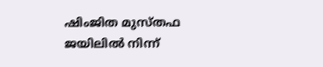ഷിംജിത മുസ്തഫ ജയിലിൽ നിന്ന്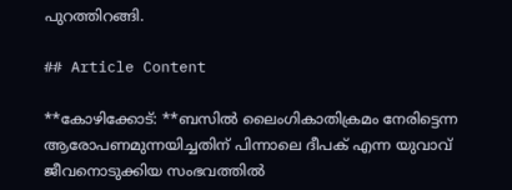പുറത്തിറങ്ങി.

## Article Content

**കോഴിക്കോട്: **ബസിൽ ലൈംഗികാതിക്രമം നേരിട്ടെന്ന ആരോപണമുന്നയിച്ചതിന് പിന്നാലെ ദീപക് എന്ന യുവാവ് ജീവനൊടുക്കിയ സംഭവത്തിൽ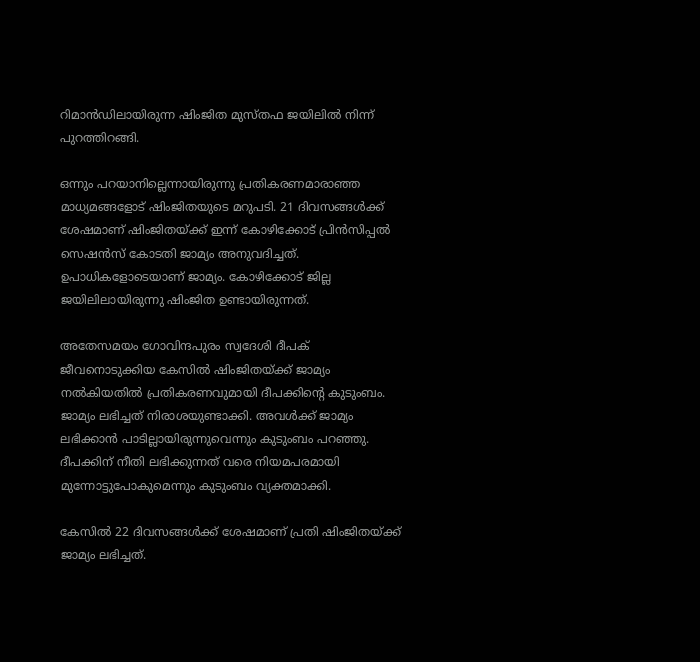റിമാൻഡിലായിരുന്ന ഷിംജിത മുസ്തഫ ജയിലിൽ നിന്ന് പുറത്തിറങ്ങി.

ഒന്നും പറയാനില്ലെന്നായിരുന്നു പ്രതികരണമാരാഞ്ഞ മാധ്യമങ്ങളോട് ഷിംജിതയുടെ മറുപടി. 21 ദിവസങ്ങൾക്ക് ശേഷമാണ് ഷിംജിതയ്ക്ക് ഇന്ന് കോഴിക്കോട് പ്രിൻസിപ്പൽ സെഷൻസ് കോടതി ജാമ്യം അനുവദിച്ചത്. ഉപാധികളോടെയാണ് ജാമ്യം. കോഴിക്കോട് ജില്ല ജയിലിലായിരുന്നു ഷിംജിത ഉണ്ടായിരുന്നത്.

അതേസമയം ഗോവിന്ദപുരം സ്വദേശി ദീപക് ജീവനൊടുക്കിയ കേസിൽ ഷിംജിതയ്ക്ക് ജാമ്യം നൽകിയതിൽ പ്രതികരണവുമായി ദീപക്കിൻ്റെ കുടുംബം. ജാമ്യം ലഭിച്ചത് നിരാശയുണ്ടാക്കി. അവൾക്ക് ജാമ്യം ലഭിക്കാൻ പാടില്ലായിരുന്നുവെന്നും കുടുംബം പറഞ്ഞു. ദീപക്കിന് നീതി ലഭിക്കുന്നത് വരെ നിയമപരമായി മുന്നോട്ടുപോകുമെന്നും കുടുംബം വ്യക്തമാക്കി.

കേസിൽ 22 ദിവസങ്ങൾക്ക് ശേഷമാണ് പ്രതി ഷിംജിതയ്ക്ക് ജാമ്യം ലഭിച്ചത്.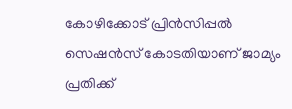കോഴിക്കോട് പ്രിൻസിപ്പൽ സെഷൻസ് കോടതിയാണ് ജാമ്യം പ്രതിക്ക്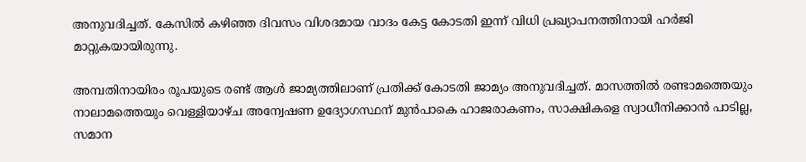അനുവദിച്ചത്. കേസിൽ കഴിഞ്ഞ ദിവസം വിശദമായ വാദം കേട്ട കോടതി ഇന്ന് വിധി പ്രഖ്യാപനത്തിനായി ഹർജി മാറ്റുകയായിരുന്നു.

അമ്പതിനായിരം രൂപയുടെ രണ്ട് ആൾ ജാമ്യത്തിലാണ് പ്രതിക്ക് കോടതി ജാമ്യം അനുവദിച്ചത്. മാസത്തിൽ രണ്ടാമത്തെയും നാലാമത്തെയും വെള്ളിയാഴ്ച അന്വേഷണ ഉദ്യോഗസ്ഥന് മുൻപാകെ ഹാജരാകണം, സാക്ഷികളെ സ്വാധീനിക്കാൻ പാടില്ല, സമാന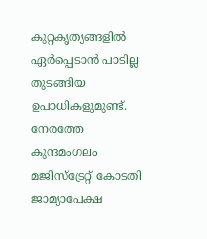കുറ്റകൃത്യങ്ങളിൽ ഏർപ്പെടാൻ പാടില്ല തുടങ്ങിയ ഉപാധികളുമുണ്ട്. നേരത്തേ കുന്ദമംഗലം മജിസ്‌ട്രേറ്റ് കോടതി ജാമ്യാപേക്ഷ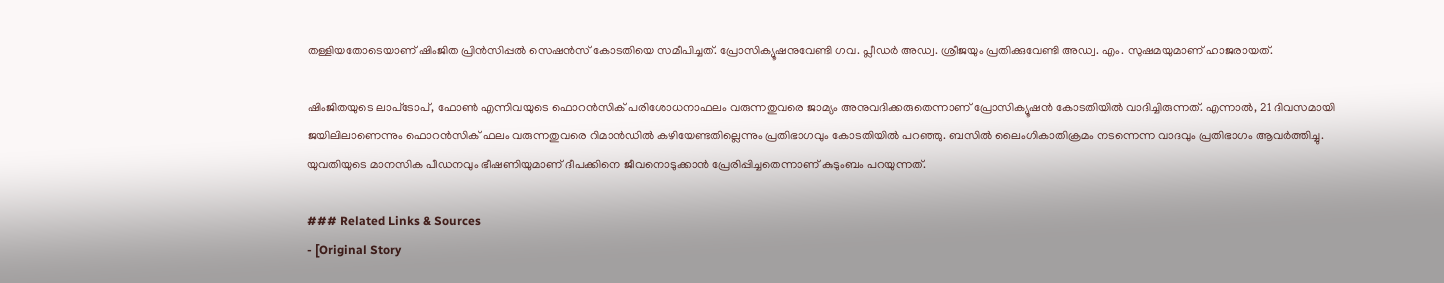തള്ളിയതോടെയാണ് ഷിംജിത പ്രിൻസിപ്പൽ സെഷൻസ് കോടതിയെ സമീപിച്ചത്. പ്രോസിക്യൂഷനുവേണ്ടി ഗവ. പ്ലീഡർ അഡ്വ. ശ്രീജയും പ്രതിക്കുവേണ്ടി അഡ്വ. എം. സുഷമയുമാണ് ഹാജരായത്.

ഷിംജിതയുടെ ലാപ്‌ടോപ്, ഫോൺ എന്നിവയുടെ ഫൊറൻസിക് പരിശോധനാഫലം വരുന്നതുവരെ ജാമ്യം അനുവദിക്കരുതെന്നാണ് പ്രോസിക്യൂഷൻ കോടതിയിൽ വാദിച്ചിരുന്നത്. എന്നാൽ, 21 ദിവസമായി ജയിലിലാണെന്നും ഫൊറൻസിക് ഫലം വരുന്നതുവരെ റിമാൻഡിൽ കഴിയേണ്ടതില്ലെന്നും പ്രതിഭാഗവും കോടതിയിൽ പറഞ്ഞു. ബസിൽ ലൈംഗികാതിക്രമം നടന്നെന്ന വാദവും പ്രതിഭാഗം ആവർത്തിച്ചു. യുവതിയുടെ മാനസിക പീഡനവും ഭീഷണിയുമാണ് ദീപക്കിനെ ജീവനൊടുക്കാൻ പ്രേരിപ്പിച്ചതെന്നാണ് കുടുംബം പറയുന്നത്.

### Related Links & Sources
- [Original Story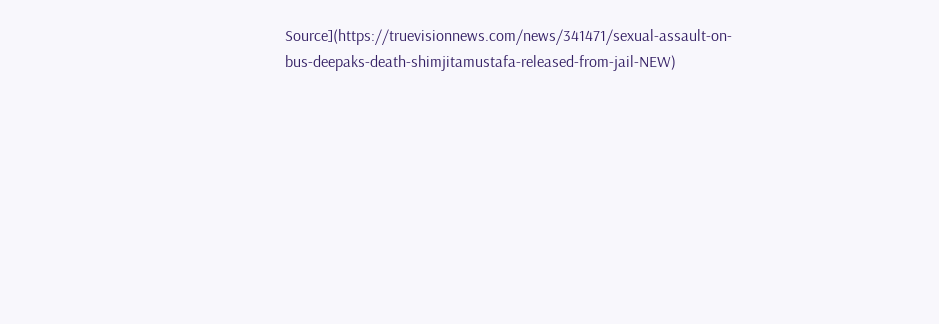Source](https://truevisionnews.com/news/341471/sexual-assault-on-bus-deepaks-death-shimjitamustafa-released-from-jail-NEW)